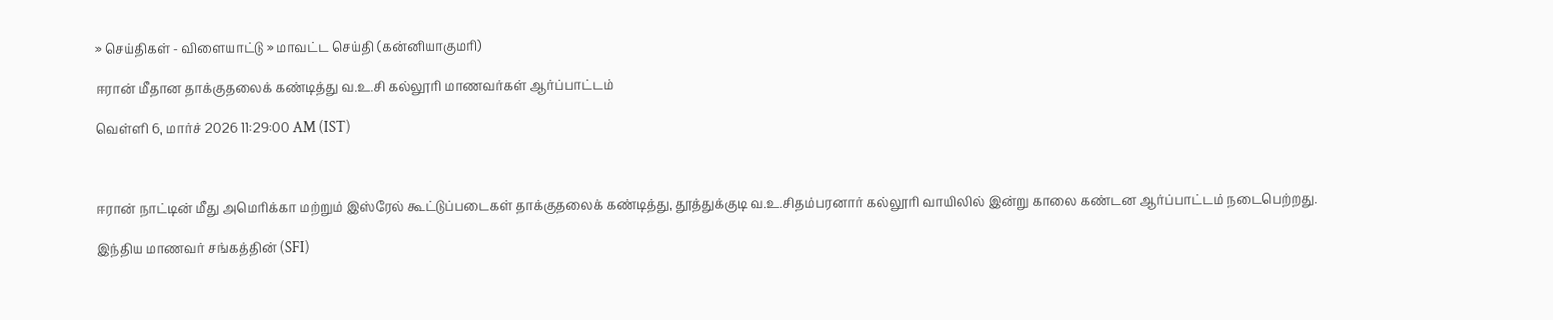» செய்திகள் - விளையாட்டு » மாவட்ட செய்தி (கன்னியாகுமரி)

ஈரான் மீதான தாக்குதலைக் கண்டித்து வ.உ.சி கல்லூரி மாணவர்கள் ஆர்ப்பாட்டம்

வெள்ளி 6, மார்ச் 2026 11:29:00 AM (IST)



ஈரான் நாட்டின் மீது அமெரிக்கா மற்றும் இஸ்ரேல் கூட்டுப்படைகள் தாக்குதலைக் கண்டித்து, தூத்துக்குடி வ.உ.சிதம்பரனார் கல்லூரி வாயிலில் இன்று காலை கண்டன ஆர்ப்பாட்டம் நடைபெற்றது.

இந்திய மாணவர் சங்கத்தின் (SFI)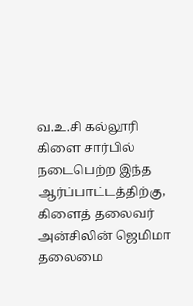வ.உ.சி கல்லூரி கிளை சார்பில் நடைபெற்ற இந்த ஆர்ப்பாட்டத்திற்கு, கிளைத் தலைவர் அன்சிலின் ஜெமிமா தலைமை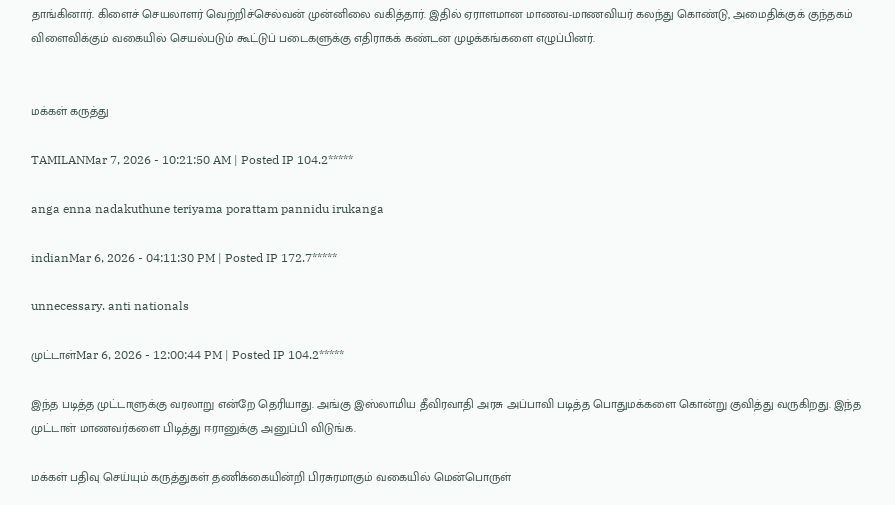தாங்கினார். கிளைச் செயலாளர் வெற்றிச்செல்வன் முன்னிலை வகித்தார். இதில் ஏராளமான மாணவ-மாணவியர் கலந்து கொண்டு, அமைதிக்குக் குந்தகம் விளைவிக்கும் வகையில் செயல்படும் கூட்டுப் படைகளுக்கு எதிராகக் கண்டன முழக்கங்களை எழுப்பினர்.


மக்கள் கருத்து

TAMILANMar 7, 2026 - 10:21:50 AM | Posted IP 104.2*****

anga enna nadakuthune teriyama porattam pannidu irukanga

indianMar 6, 2026 - 04:11:30 PM | Posted IP 172.7*****

unnecessary. anti nationals

முட்டாள்Mar 6, 2026 - 12:00:44 PM | Posted IP 104.2*****

இந்த படித்த முட்டாளுக்கு வரலாறு என்றே தெரியாது. அங்கு இஸ்லாமிய தீவிரவாதி அரசு அப்பாவி படித்த பொதுமக்களை கொன்று குவித்து வருகிறது. இந்த முட்டாள் மாணவர்களை பிடித்து ஈரானுக்கு அனுப்பி விடுங்க.

மக்கள் பதிவு செய்யும் கருத்துகள் தணிக்கையின்றி பிரசுரமாகும் வகையில் மென்பொருள்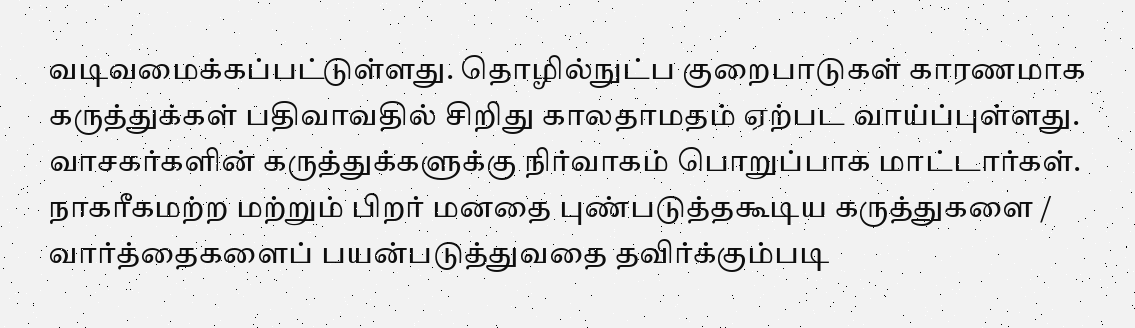வடிவமைக்கப்பட்டுள்ளது. தொழில்நுட்ப குறைபாடுகள் காரணமாக கருத்துக்கள் பதிவாவதில் சிறிது காலதாமதம் ஏற்பட வாய்ப்புள்ளது. வாசகர்களின் கருத்துக்களுக்கு நிர்வாகம் பொறுப்பாக மாட்டார்கள். நாகரீகமற்ற மற்றும் பிறர் மனதை புண்படுத்தகூடிய கருத்துகளை / வார்த்தைகளைப் பயன்படுத்துவதை தவிர்க்கும்படி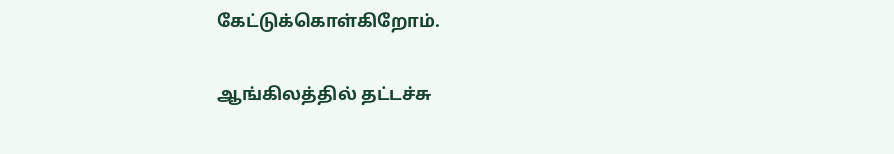கேட்டுக்கொள்கிறோம்.

ஆங்கிலத்தில் தட்டச்சு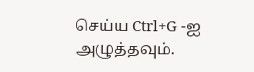செய்ய Ctrl+G -ஐ அழுத்தவும்.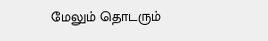மேலும் தொடரும்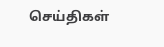செய்திகள்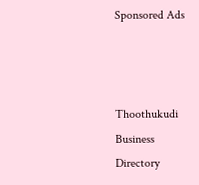Sponsored Ads



Thoothukudi Business Directory